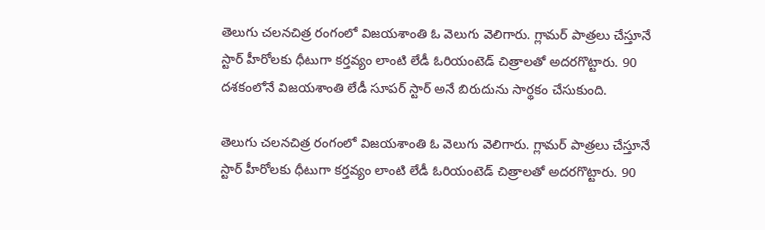తెలుగు చలనచిత్ర రంగంలో విజయశాంతి ఓ వెలుగు వెలిగారు. గ్లామర్ పాత్రలు చేస్తూనే స్టార్ హీరోలకు ధీటుగా కర్తవ్యం లాంటి లేడీ ఓరియంటెడ్ చిత్రాలతో అదరగొట్టారు. 90 దశకంలోనే విజయశాంతి లేడీ సూపర్ స్టార్ అనే బిరుదును సార్థకం చేసుకుంది.

తెలుగు చలనచిత్ర రంగంలో విజయశాంతి ఓ వెలుగు వెలిగారు. గ్లామర్ పాత్రలు చేస్తూనే స్టార్ హీరోలకు ధీటుగా కర్తవ్యం లాంటి లేడీ ఓరియంటెడ్ చిత్రాలతో అదరగొట్టారు. 90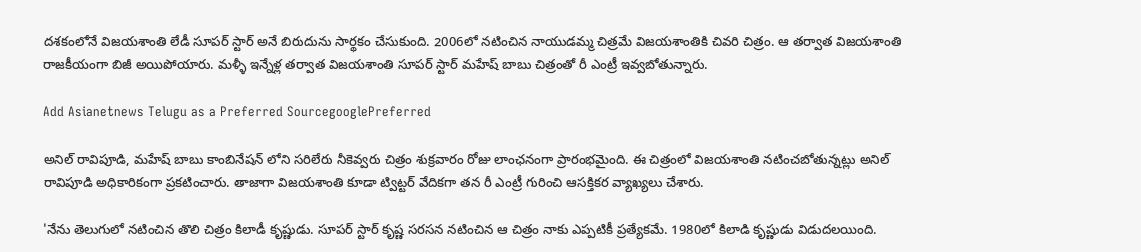దశకంలోనే విజయశాంతి లేడీ సూపర్ స్టార్ అనే బిరుదును సార్థకం చేసుకుంది. 2006లో నటించిన నాయుడమ్మ చిత్రమే విజయశాంతికి చివరి చిత్రం. ఆ తర్వాత విజయశాంతి రాజకీయంగా బిజీ అయిపోయారు. మళ్ళీ ఇన్నేళ్ల తర్వాత విజయశాంతి సూపర్ స్టార్ మహేష్ బాబు చిత్రంతో రీ ఎంట్రీ ఇవ్వబోతున్నారు.

Add Asianetnews Telugu as a Preferred SourcegooglePreferred

అనిల్ రావిపూడి, మహేష్ బాబు కాంబినేషన్ లోని సరిలేరు నీకెవ్వరు చిత్రం శుక్రవారం రోజు లాంఛనంగా ప్రారంభమైంది. ఈ చిత్రంలో విజయశాంతి నటించబోతున్నట్లు అనిల్ రావిపూడి అధికారికంగా ప్రకటించారు. తాజాగా విజయశాంతి కూడా ట్విట్టర్ వేదికగా తన రీ ఎంట్రీ గురించి ఆసక్తికర వ్యాఖ్యలు చేశారు.

'నేను తెలుగులో నటించిన తొలి చిత్రం కిలాడీ కృష్ణుడు. సూపర్ స్టార్ కృష్ణ సరసన నటించిన ఆ చిత్రం నాకు ఎప్పటికీ ప్రత్యేకమే. 1980లో కిలాడి కృష్ణుడు విడుదలయింది.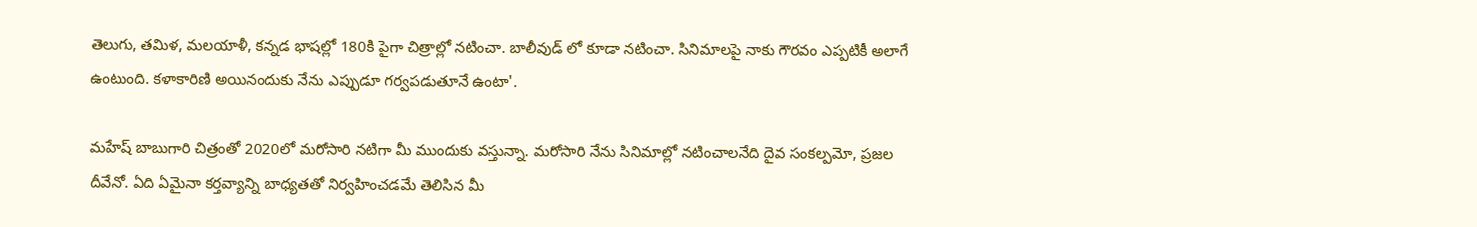తెలుగు, తమిళ, మలయాళీ, కన్నడ భాషల్లో 180కి పైగా చిత్రాల్లో నటించా. బాలీవుడ్ లో కూడా నటించా. సినిమాలపై నాకు గౌరవం ఎప్పటికీ అలాగే ఉంటుంది. కళాకారిణి అయినందుకు నేను ఎప్పుడూ గర్వపడుతూనే ఉంటా'.

మహేష్ బాబుగారి చిత్రంతో 2020లో మరోసారి నటిగా మీ ముందుకు వస్తున్నా. మరోసారి నేను సినిమాల్లో నటించాలనేది దైవ సంకల్పమో, ప్రజల దీవేనో. ఏది ఏమైనా కర్తవ్యాన్ని బాధ్యతతో నిర్వహించడమే తెలిసిన మీ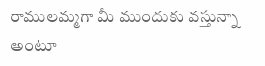రాములమ్మగా మీ ముందుకు వస్తున్నా అంటూ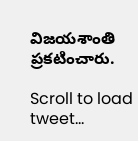విజయశాంతి ప్రకటించారు.

Scroll to load tweet…